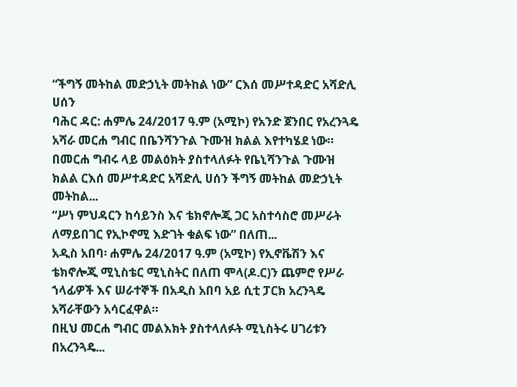“ችግኝ መትከል መድኃኒት መትከል ነው” ርእሰ መሥተዳድር አሻድሊ ሀሰን
ባሕር ዳር: ሐምሌ 24/2017 ዓ.ም (አሚኮ) የአንድ ጀንበር የአረንጓዴ አሻራ መርሐ ግብር በቤንሻንጉል ጉሙዝ ክልል እየተካሄደ ነው።
በመርሐ ግብሩ ላይ መልዕክት ያስተላለፉት የቤኒሻንጉል ጉሙዝ ክልል ርእሰ መሥተዳድር አሻድሊ ሀሰን ችግኝ መትከል መድኃኒት መትከል...
“ሥነ ምህዳርን ከሳይንስ እና ቴክኖሎጂ ጋር አስተሳስሮ መሥራት ለማይበገር የኢኮኖሚ እድገት ቁልፍ ነው” በለጠ...
አዲስ አበባ፡ ሐምሌ 24/2017 ዓ.ም (አሚኮ) የኢኖቬሽን እና ቴክኖሎጂ ሚኒስቴር ሚኒስትር በለጠ ሞላ(ዶ.ር)ን ጨምሮ የሥራ ኀላፊዎች እና ሠራተኞች በአዲስ አበባ አይ ሲቲ ፓርክ አረንጓዴ አሻራቸውን አሳርፈዋል።
በዚህ መርሐ ግብር መልእክት ያስተላለፉት ሚኒስትሩ ሀገሪቱን በአረንጓዴ...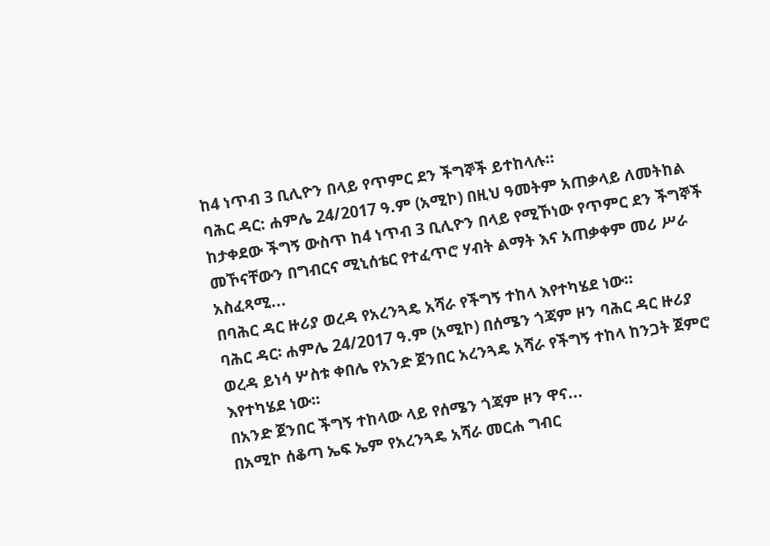ከ4 ነጥብ 3 ቢሊዮን በላይ የጥምር ደን ችግኞች ይተከላሉ።
ባሕር ዳር: ሐምሌ 24/2017 ዓ.ም (አሚኮ) በዚህ ዓመትም አጠቃላይ ለመትከል ከታቀደው ችግኝ ውስጥ ከ4 ነጥብ 3 ቢሊዮን በላይ የሚኾነው የጥምር ደን ችግኞች መኾናቸውን በግብርና ሚኒሰቴር የተፈጥሮ ሃብት ልማት እና አጠቃቀም መሪ ሥራ አስፈጻሚ...
በባሕር ዳር ዙሪያ ወረዳ የአረንጓዴ አሻራ የችግኝ ተከላ እየተካሄደ ነው።
ባሕር ዳር፡ ሐምሌ 24/2017 ዓ.ም (አሚኮ) በሰሜን ጎጃም ዞን ባሕር ዳር ዙሪያ ወረዳ ይነሳ ሦስቱ ቀበሌ የአንድ ጀንበር አረንጓዴ አሻራ የችግኝ ተከላ ከንጋት ጀምሮ እየተካሄደ ነው።
በአንድ ጀንበር ችግኝ ተከላው ላይ የሰሜን ጎጃም ዞን ዋና...
በአሚኮ ሰቆጣ ኤፍ ኤም የአረንጓዴ አሻራ መርሐ ግብር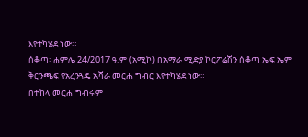እየተካሄደ ነው።
ሰቆጣ፡ ሐምሌ 24/2017 ዓ.ም (አሚኮ) በአማራ ሚድያ ኮርፖሬሽን ሰቆጣ ኤፍ ኤም ቅርንጫፍ የአረንጓዴ አሻራ መርሐ ግብር እየተካሄደ ነው።
በተከላ መርሐ ግብሩም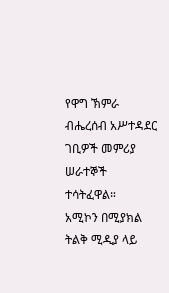የዋግ ኽምራ ብሔረሰብ አሥተዳደር ገቢዎች መምሪያ ሠራተኞች ተሳትፈዋል።
አሚኮን በሚያክል ትልቅ ሚዲያ ላይ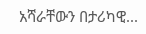አሻራቸውን በታሪካዊ...